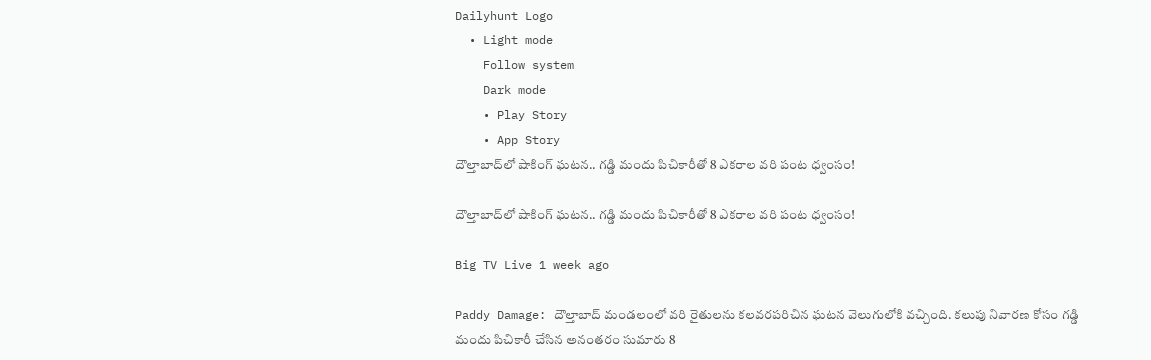Dailyhunt Logo
  • Light mode
    Follow system
    Dark mode
    • Play Story
    • App Story
దౌల్తాబాద్‌లో షాకింగ్ ఘటన.. గడ్డి మందు పిచికారీతో 8 ఎకరాల వరి పంట ధ్వంసం!

దౌల్తాబాద్‌లో షాకింగ్ ఘటన.. గడ్డి మందు పిచికారీతో 8 ఎకరాల వరి పంట ధ్వంసం!

Big TV Live 1 week ago

Paddy Damage: దౌల్తాబాద్ మండలంలో వరి రైతులను కలవరపరిచిన ఘటన వెలుగులోకి వచ్చింది. కలుపు నివారణ కోసం గడ్డి మందు పిచికారీ చేసిన అనంతరం సుమారు 8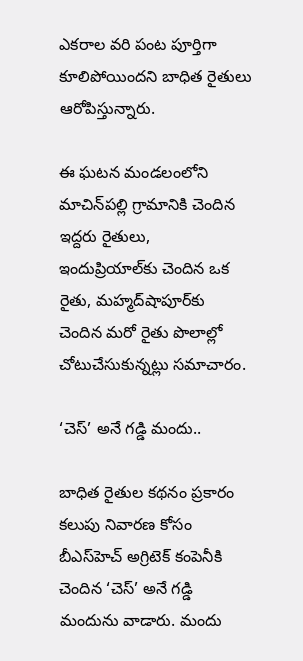ఎకరాల వరి పంట పూర్తిగా కూలిపోయిందని బాధిత రైతులు ఆరోపిస్తున్నారు.

ఈ ఘటన మండలంలోని మాచిన్‌పల్లి గ్రామానికి చెందిన ఇద్దరు రైతులు, ఇందుప్రియాల్‌కు చెందిన ఒక రైతు, మహ్మద్‌షాపూర్‌కు చెందిన మరో రైతు పొలాల్లో చోటుచేసుకున్నట్లు సమాచారం.

‘చెస్’ అనే గడ్డి మందు..

బాధిత రైతుల కథనం ప్రకారం కలుపు నివారణ కోసం బీఎస్‌హెచ్ అగ్రిటెక్ కంపెనీకి చెందిన ‘చెస్’ అనే గడ్డి మందును వాడారు. మందు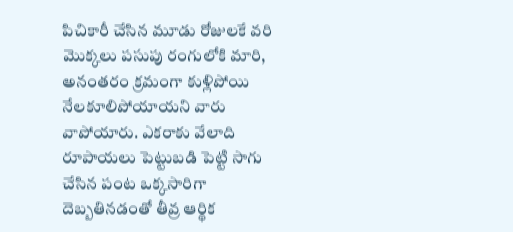పిచికారీ చేసిన మూడు రోజులకే వరి మొక్కలు పసుపు రంగులోకి మారి, అనంతరం క్రమంగా కుళ్లిపోయి నేలకూలిపోయాయని వారు వాపోయారు. ఎకరాకు వేలాది రూపాయలు పెట్టుబడి పెట్టి సాగు చేసిన పంట ఒక్కసారిగా దెబ్బతినడంతో తీవ్ర ఆర్థిక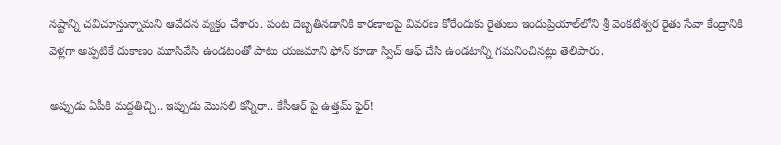నష్టాన్ని చవిచూస్తున్నామని ఆవేదన వ్యక్తం చేశారు. పంట దెబ్బతినడానికి కారణాలపై వివరణ కోరేందుకు రైతులు ఇందుప్రియాల్‌లోని శ్రీ వెంకటేశ్వర రైతు సేవా కేంద్రానికి వెళ్లగా అప్పటికే దుకాణం మూసివేసి ఉండటంతో పాటు యజమాని ఫోన్ కూడా స్విచ్ ఆఫ్ చేసి ఉండటాన్ని గమనించినట్లు తెలిపారు.

అప్పుడు ఏపీకి మద్దతిచ్చి.. ఇప్పుడు మొసలి కన్నీరా.. కేసీఆర్ పై ఉత్తమ్ ఫైర్!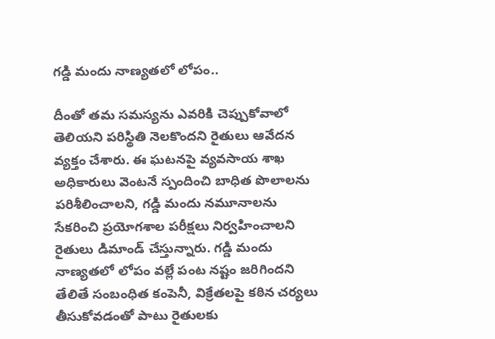గడ్డి మందు నాణ్యతలో లోపం..

దీంతో తమ సమస్యను ఎవరికి చెప్పుకోవాలో తెలియని పరిస్థితి నెలకొందని రైతులు ఆవేదన వ్యక్తం చేశారు. ఈ ఘటనపై వ్యవసాయ శాఖ అధికారులు వెంటనే స్పందించి బాధిత పొలాలను పరిశీలించాలని, గడ్డి మందు నమూనాలను సేకరించి ప్రయోగశాల పరీక్షలు నిర్వహించాలని రైతులు డిమాండ్ చేస్తున్నారు. గడ్డి మందు నాణ్యతలో లోపం వల్లే పంట నష్టం జరిగిందని తేలితే సంబంధిత కంపెనీ, విక్రేతలపై కఠిన చర్యలు తీసుకోవడంతో పాటు రైతులకు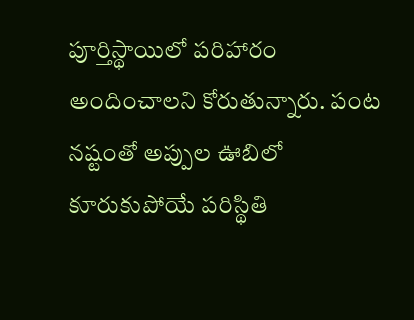పూర్తిస్థాయిలో పరిహారం అందించాలని కోరుతున్నారు. పంట నష్టంతో అప్పుల ఊబిలో కూరుకుపోయే పరిస్థితి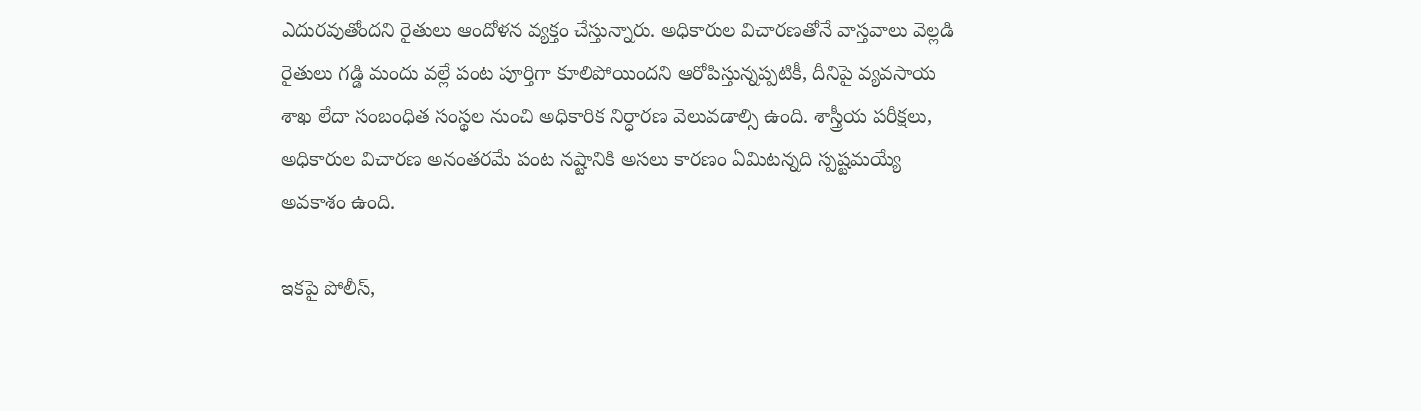ఎదురవుతోందని రైతులు ఆందోళన వ్యక్తం చేస్తున్నారు. అధికారుల విచారణతోనే వాస్తవాలు వెల్లడి రైతులు గడ్డి మందు వల్లే పంట పూర్తిగా కూలిపోయిందని ఆరోపిస్తున్నప్పటికీ, దీనిపై వ్యవసాయ శాఖ లేదా సంబంధిత సంస్థల నుంచి అధికారిక నిర్ధారణ వెలువడాల్సి ఉంది. శాస్త్రీయ పరీక్షలు, అధికారుల విచారణ అనంతరమే పంట నష్టానికి అసలు కారణం ఏమిటన్నది స్పష్టమయ్యే అవకాశం ఉంది.

ఇకపై పోలీస్,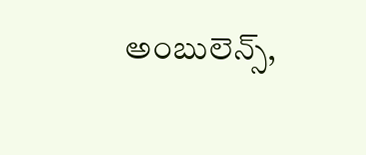అంబులెన్స్,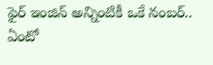ఫైర్ ఇంజిన్ అన్నింటికీ ఒకే నంబర్.. ఏంటో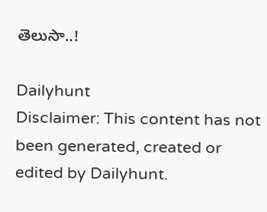తెలుసా..!

Dailyhunt
Disclaimer: This content has not been generated, created or edited by Dailyhunt.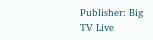Publisher: Big TV Live